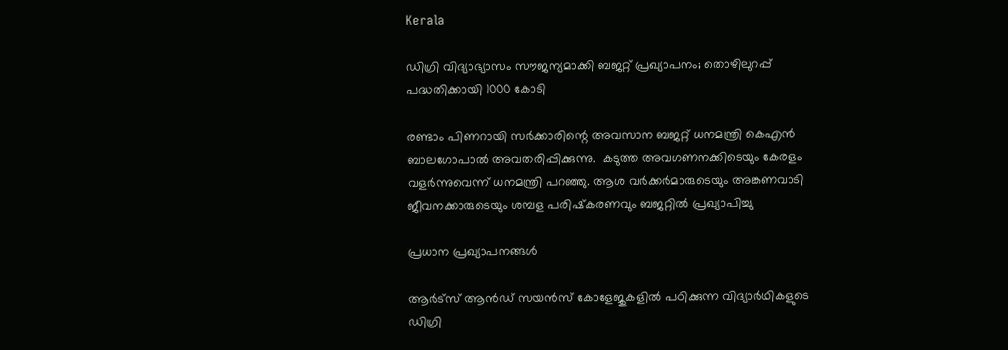Kerala

ഡിഗ്രി വിദ്യാഭ്യാസം സൗജന്യമാക്കി ബജറ്റ് പ്രഖ്യാപനം; തൊഴിലുറപ്പ് പദ്ധതിക്കായി 1000 കോടി

രണ്ടാം പിണറായി സർക്കാരിന്റെ അവസാന ബജറ്റ് ധനമന്ത്രി കെഎൻ ബാലഗോപാൽ അവതരിപ്പിക്കുന്നു.  കടുത്ത അവഗണനക്കിടെയും കേരളം വളർന്നുവെന്ന് ധനമന്ത്രി പറഞ്ഞു. ആശ വർക്കർമാരുടെയും അങ്കണവാടി ജീവനക്കാരുടെയും ശമ്പള പരിഷ്‌കരണവും ബജറ്റിൽ പ്രഖ്യാപിച്ചു

പ്രധാന പ്രഖ്യാപനങ്ങൾ

ആർട്‌സ് ആൻഡ് സയൻസ് കോളേജുകളിൽ പഠിക്കുന്ന വിദ്യാർഥികളുടെ ഡിഗ്രി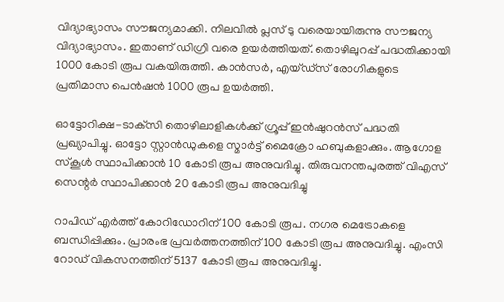വിദ്യാഭ്യാസം സൗജന്യമാക്കി. നിലവിൽ പ്ലസ് ടു വരെയായിരുന്നു സൗജന്യ വിദ്യാഭ്യാസം. ഇതാണ് ഡിഗ്രി വരെ ഉയർത്തിയത്. തൊഴിലുറപ്പ് പദ്ധതിക്കായി 1000 കോടി രൂപ വകയിരുത്തി. കാൻസർ, എയ്ഡ്‌സ് രോഗികളുടെ പ്രതിമാസ പെൻഷൻ 1000 രൂപ ഉയർത്തി.

ഓട്ടോറിക്ഷ-ടാക്‌സി തൊഴിലാളികൾക്ക് ഗ്രൂപ്പ് ഇൻഷുറൻസ് പദ്ധതി പ്രഖ്യാപിച്ചു. ഓട്ടോ സ്റ്റാൻഡുകളെ സ്മാർട്ട് മൈക്രോ ഹബുകളാക്കും. ആഗോള സ്‌കൂൾ സ്ഥാപിക്കാൻ 10 കോടി രൂപ അനുവദിച്ചു. തിരുവനന്തപുരത്ത് വിഎസ് സെന്റർ സ്ഥാപിക്കാൻ 20 കോടി രൂപ അനുവദിച്ചു

റാപിഡ് എർത്ത് കോറിഡോറിന് 100 കോടി രൂപ. നഗര മെട്രോകളെ ബന്ധിപ്പിക്കും. പ്രാരംഭ പ്രവർത്തനത്തിന് 100 കോടി രൂപ അനുവദിച്ചു. എംസി റോഡ് വികസനത്തിന് 5137 കോടി രൂപ അനുവദിച്ചു.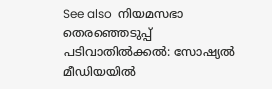See also  നിയമസഭാ തെരഞ്ഞെടുപ്പ് പടിവാതിൽക്കൽ: സോഷ്യൽ മീഡിയയിൽ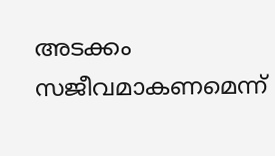അടക്കം സജീവമാകണമെന്ന്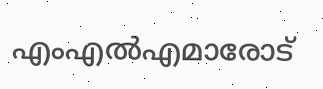എംഎൽഎമാരോട്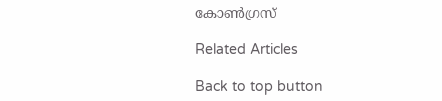കോൺഗ്രസ്

Related Articles

Back to top button